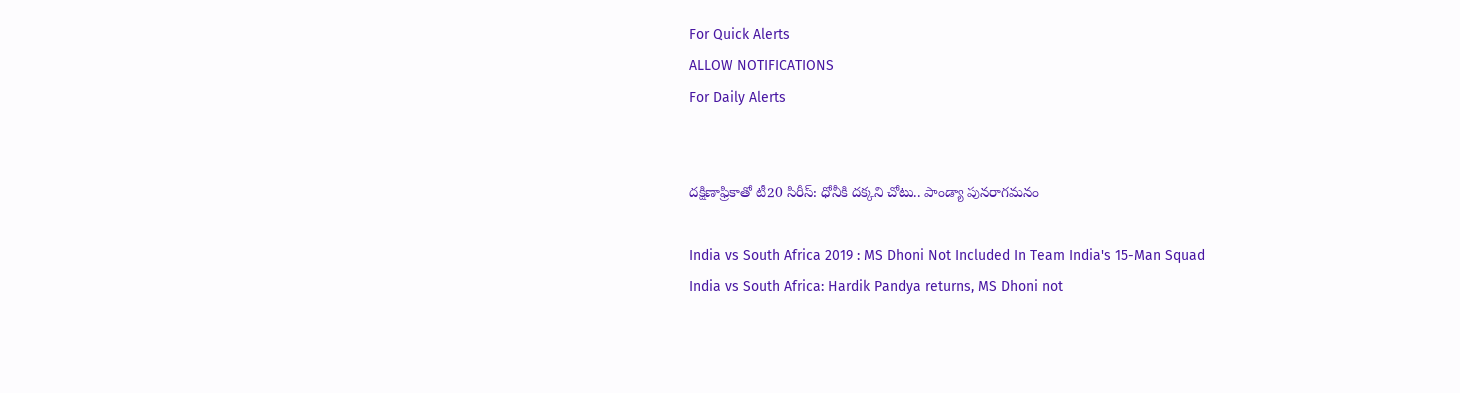For Quick Alerts
ALLOW NOTIFICATIONS
For Daily Alerts


దక్షిణాఫ్రికాతో టీ20 సిరీస్‌: ధోనీకి దక్కని చోటు.. పాండ్యా పునరాగమనం

India vs South Africa 2019 : MS Dhoni Not Included In Team India's 15-Man Squad
India vs South Africa: Hardik Pandya returns, MS Dhoni not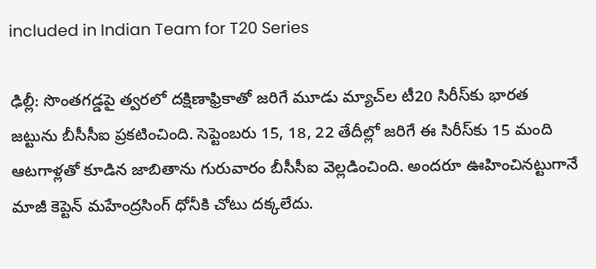included in Indian Team for T20 Series

ఢిల్లీ: సొంతగడ్డపై త్వరలో దక్షిణాఫ్రికాతో జరిగే మూడు మ్యాచ్‌ల టీ20 సిరీస్‌కు భారత జట్టును బీసీసీఐ ప్రకటించింది. సెప్టెంబరు 15, 18, 22 తేదీల్లో జరిగే ఈ సిరీస్‌కు 15 మంది ఆటగాళ్లతో కూడిన జాబితాను గురువారం బీసీసీఐ వెల్లడించింది. అందరూ ఊహించినట్టుగానే మాజీ కెప్టెన్ మహేంద్రసింగ్‌ ధోనీకి చోటు దక్కలేదు.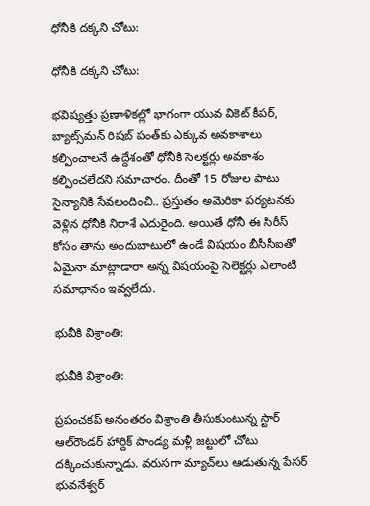ధోనీకి దక్కని చోటు:

ధోనీకి దక్కని చోటు:

భవిష్యత్తు ప్రణాళికల్లో భాగంగా యువ వికెట్‌ కీపర్‌, బ్యాట్స్‌మన్‌ రిషబ్‌ పంత్‌కు ఎక్కువ అవకాశాలు కల్పించాలనే ఉద్దేశంతో ధోనీకి సెలక్టర్లు అవకాశం కల్పించలేదని సమాచారం. దీంతో 15 రోజుల పాటు సైన్యానికి సేవలందించి.. ప్రస్తుతం అమెరికా పర్యటనకు వెళ్లిన ధోనీకి నిరాశే ఎదురైంది. అయితే ధోనీ ఈ సిరీస్ కోసం తాను అందుబాటులో ఉండే విషయం బీసీసీఐతో ఏమైనా మాట్లాడారా అన్న విషయంపై సెలెక్టర్లు ఎలాంటి సమాధానం ఇవ్వలేదు.

భువీకి విశ్రాంతి:

భువీకి విశ్రాంతి:

ప్రపంచకప్‌ అనంతరం విశ్రాంతి తీసుకుంటున్న స్టార్ ఆల్‌రౌండర్‌ హార్దిక్‌ పాండ్య మళ్లీ జట్టులో చోటు దక్కించుకున్నాడు. వరుసగా మ్యాచ్‌లు ఆడుతున్న పేసర్‌ భువనేశ్వర్‌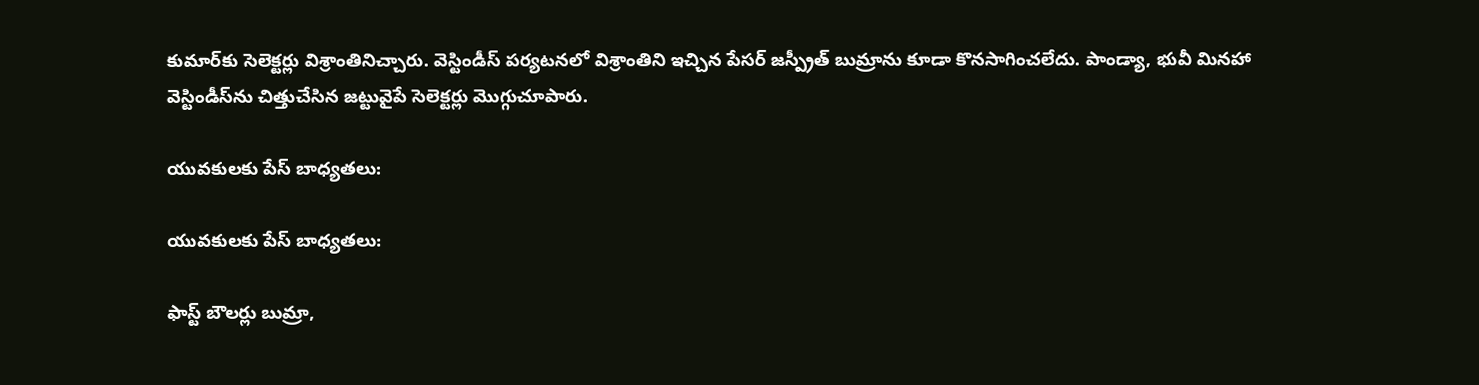కుమార్‌కు సెలెక్టర్లు విశ్రాంతినిచ్చారు. వెస్టిండీస్‌ పర్యటనలో విశ్రాంతిని ఇచ్చిన పేసర్ జస్ప్రీత్ బుమ్రాను కూడా కొనసాగించలేదు. పాండ్యా, భువీ మినహా వెస్టిండీస్‌ను చిత్తుచేసిన జట్టువైపే సెలెక్టర్లు మొగ్గుచూపారు.

యువకులకు పేస్‌ బాధ్యతలు:

యువకులకు పేస్‌ బాధ్యతలు:

ఫాస్ట్‌ బౌలర్లు బుమ్రా,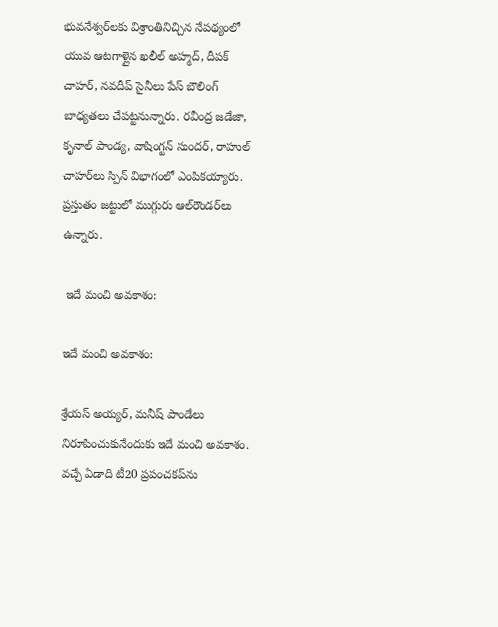భువనేశ్వర్‌లకు విశ్రాంతినిచ్చిన నేపథ్యంలో యువ ఆటగాళ్లైన ఖలీల్‌ అహ్మద్‌, దీపక్‌ చాహర్‌, నవదీప్‌ సైనీలు పేస్‌ బౌలింగ్‌ బాధ్యతలు చేపట్టనున్నారు. రవీంద్ర జడేజా, కృనాల్‌ పాండ్య, వాషింగ్టన్‌ సుందర్‌, రాహుల్‌ చాహర్‌లు స్పిన్ విభాగంలో ఎంపికయ్యారు. ప్రస్తుతం జట్టులో ముగ్గురు ఆల్‌రౌండర్‌లు ఉన్నారు.

 ఇదే మంచి అవకాశం:

ఇదే మంచి అవకాశం:

శ్రేయస్‌ అయ్యర్‌, మనీష్‌ పాండేలు నిరూపించుకునేందుకు ఇదే మంచి అవకాశం. వచ్చే ఏడాది టీ20 ప్రపంచకప్‌ను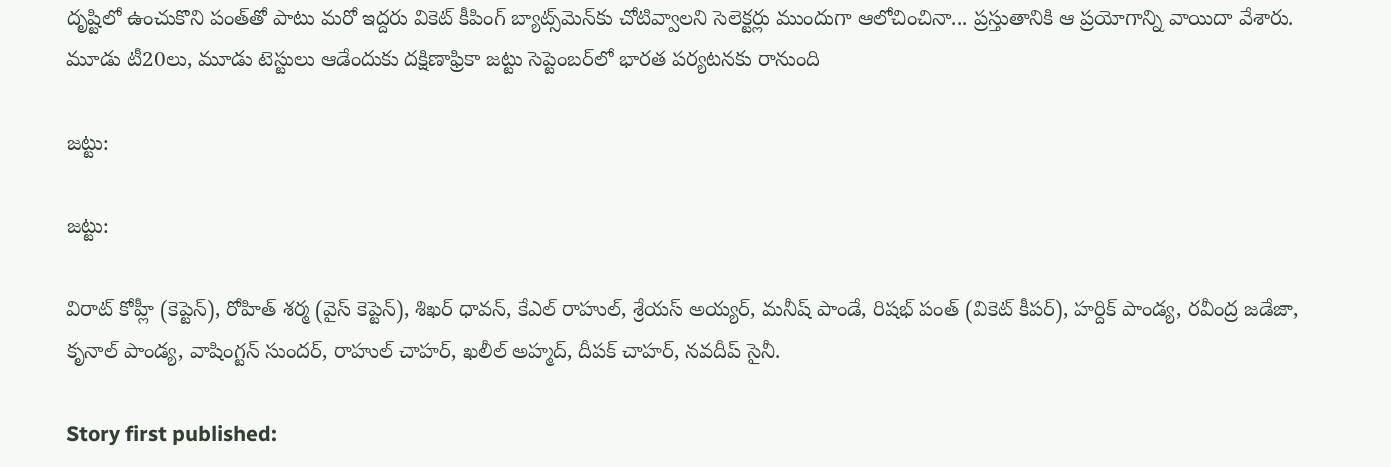దృష్టిలో ఉంచుకొని పంత్‌తో పాటు మరో ఇద్దరు వికెట్‌ కీపింగ్‌ బ్యాట్స్‌మెన్‌కు చోటివ్వాలని సెలెక్టర్లు ముందుగా ఆలోచించినా... ప్రస్తుతానికి ఆ ప్రయోగాన్ని వాయిదా వేశారు. మూడు టీ20లు, మూడు టెస్టులు ఆడేందుకు దక్షిణాఫ్రికా జట్టు సెప్టెంబర్‌లో భారత పర్యటనకు రానుంది

జట్టు:

జట్టు:

విరాట్ కోహ్లీ (కెప్టెన్‌), రోహిత్‌ శర్మ (వైస్‌ కెప్టెన్‌), శిఖర్‌ ధావన్‌, కేఎల్‌ రాహుల్‌, శ్రేయస్‌ అయ్యర్‌, మనీష్‌ పాండే, రిషభ్‌ పంత్‌ (వికెట్‌ కీపర్‌), హర్దిక్‌ పాండ్య, రవీంద్ర జడేజా, కృనాల్‌ పాండ్య, వాషింగ్టన్‌ సుందర్‌, రాహుల్‌ చాహర్‌, ఖలీల్‌ అహ్మద్‌, దీపక్ చాహర్‌, నవదీప్‌ సైనీ.

Story first published: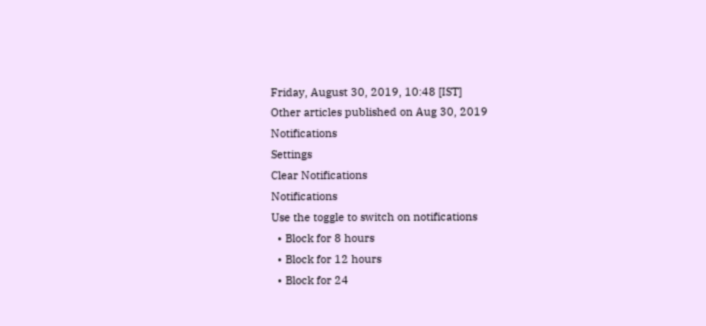Friday, August 30, 2019, 10:48 [IST]
Other articles published on Aug 30, 2019
Notifications
Settings
Clear Notifications
Notifications
Use the toggle to switch on notifications
  • Block for 8 hours
  • Block for 12 hours
  • Block for 24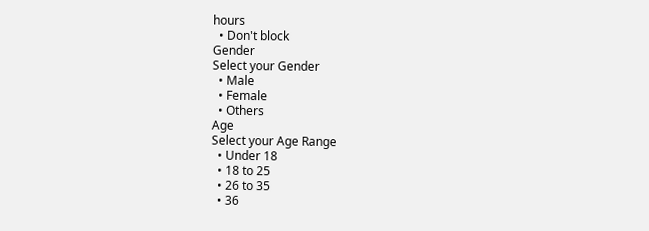hours
  • Don't block
Gender
Select your Gender
  • Male
  • Female
  • Others
Age
Select your Age Range
  • Under 18
  • 18 to 25
  • 26 to 35
  • 36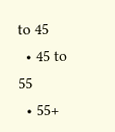to 45
  • 45 to 55
  • 55+